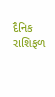દૈનિક રાશિફળ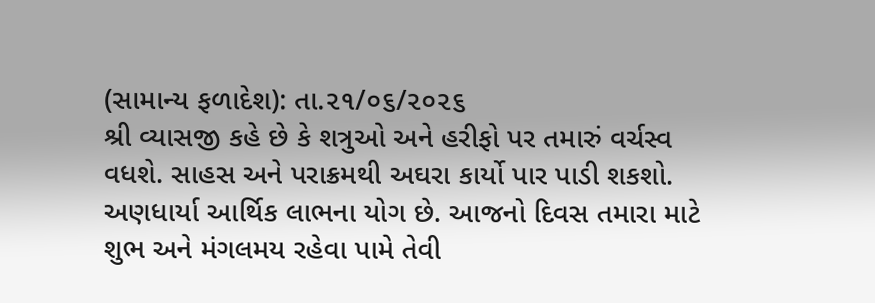(સામાન્ય ફળાદેશ): તા.૨૧/૦૬/૨૦૨૬
શ્રી વ્યાસજી કહે છે કે શત્રુઓ અને હરીફો પર તમારું વર્ચસ્વ વધશે. સાહસ અને પરાક્રમથી અઘરા કાર્યો પાર પાડી શકશો. અણધાર્યા આર્થિક લાભના યોગ છે. આજનો દિવસ તમારા માટે શુભ અને મંગલમય રહેવા પામે તેવી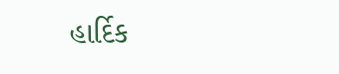હાર્દિક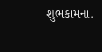શુભકામના.